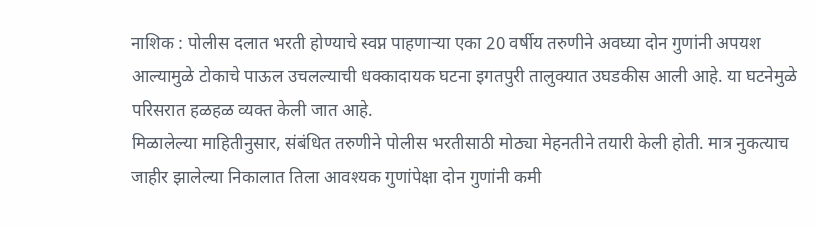नाशिक : पोलीस दलात भरती होण्याचे स्वप्न पाहणाऱ्या एका 20 वर्षीय तरुणीने अवघ्या दोन गुणांनी अपयश आल्यामुळे टोकाचे पाऊल उचलल्याची धक्कादायक घटना इगतपुरी तालुक्यात उघडकीस आली आहे. या घटनेमुळे परिसरात हळहळ व्यक्त केली जात आहे.
मिळालेल्या माहितीनुसार, संबंधित तरुणीने पोलीस भरतीसाठी मोठ्या मेहनतीने तयारी केली होती. मात्र नुकत्याच जाहीर झालेल्या निकालात तिला आवश्यक गुणांपेक्षा दोन गुणांनी कमी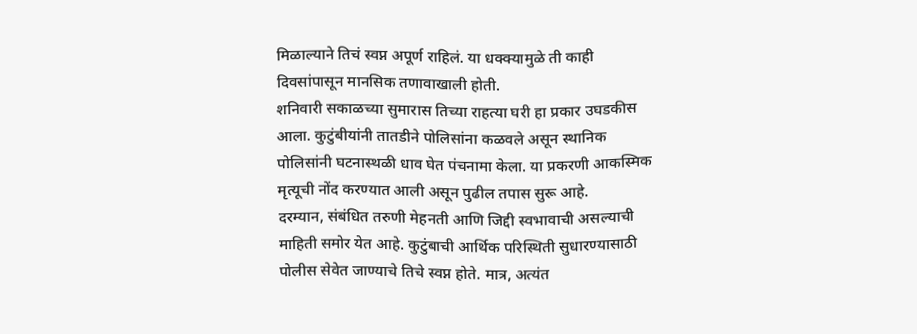मिळाल्याने तिचं स्वप्न अपूर्ण राहिलं. या धक्क्यामुळे ती काही दिवसांपासून मानसिक तणावाखाली होती.
शनिवारी सकाळच्या सुमारास तिच्या राहत्या घरी हा प्रकार उघडकीस आला. कुटुंबीयांनी तातडीने पोलिसांना कळवले असून स्थानिक पोलिसांनी घटनास्थळी धाव घेत पंचनामा केला. या प्रकरणी आकस्मिक मृत्यूची नोंद करण्यात आली असून पुढील तपास सुरू आहे.
दरम्यान, संबंधित तरुणी मेहनती आणि जिद्दी स्वभावाची असल्याची माहिती समोर येत आहे. कुटुंबाची आर्थिक परिस्थिती सुधारण्यासाठी पोलीस सेवेत जाण्याचे तिचे स्वप्न होते. मात्र, अत्यंत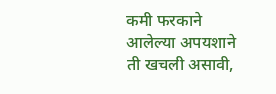कमी फरकाने आलेल्या अपयशाने ती खचली असावी,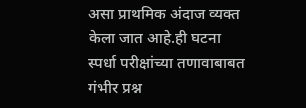असा प्राथमिक अंदाज व्यक्त केला जात आहे.ही घटना स्पर्धा परीक्षांच्या तणावाबाबत गंभीर प्रश्न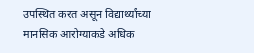उपस्थित करत असून विद्यार्थ्यांच्या मानसिक आरोग्याकडे अधिक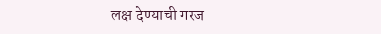लक्ष देण्याची गरज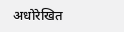अधोरेखित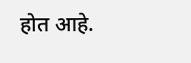होत आहे.